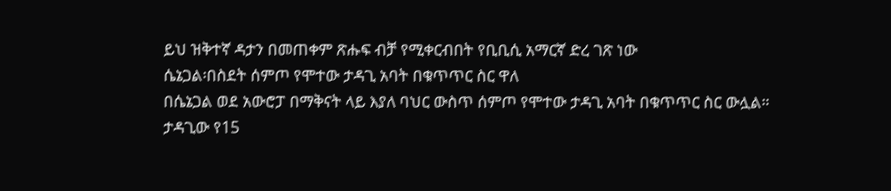ይህ ዝቅተኛ ዳታን በመጠቀም ጽሑፍ ብቻ የሚቀርብበት የቢቢሲ አማርኛ ድረ ገጽ ነው
ሴኔጋል፡በስደት ሰምጦ የሞተው ታዳጊ አባት በቁጥጥር ስር ዋለ
በሴኔጋል ወደ አውሮፓ በማቅናት ላይ እያለ ባህር ውስጥ ሰምጦ የሞተው ታዳጊ አባት በቁጥጥር ስር ውሏል።
ታዳጊው የ15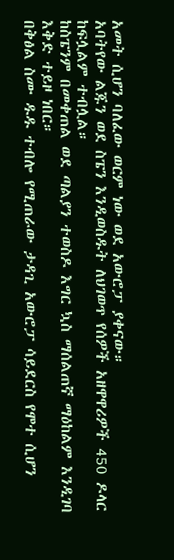አመት ሲሆን ባለፈው ወርም ነው ወደ አውሮፓ ያቀናው።
አባትየው ልጁን ወደ ስፔን እንዲወስዱት ለህገወጥ የሰዎች አዘዋዋሪዎች 450 ዶላር ከፍሏልም ተብሏል።
ከስፔንም በመቀጠል ወደ ጣልያን ተወስዶ እግር ኳስ ማሰልጠኛ ማዕከልም እንዲገባ እቅድ ተይዞ ነበር።
በቅፅል ስሙ ዱዱ ተብሎ የሚጠራው ታዳጊ አውሮፓ ሳይደርስ የሞተ ሲሆን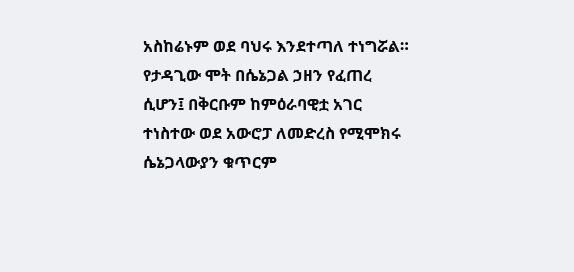አስከሬኑም ወደ ባህሩ እንደተጣለ ተነግሯል።
የታዳጊው ሞት በሴኔጋል ኃዘን የፈጠረ ሲሆን፤ በቅርቡም ከምዕራባዊቷ አገር ተነስተው ወደ አውሮፓ ለመድረስ የሚሞክሩ ሴኔጋላውያን ቁጥርም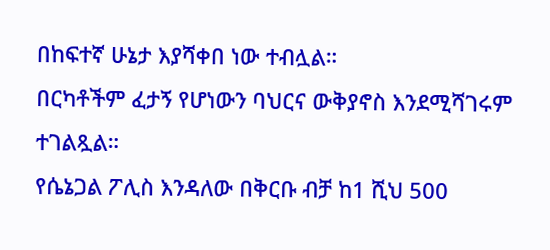በከፍተኛ ሁኔታ እያሻቀበ ነው ተብሏል።
በርካቶችም ፈታኝ የሆነውን ባህርና ውቅያኖስ እንደሚሻገሩም ተገልጿል።
የሴኔጋል ፖሊስ እንዳለው በቅርቡ ብቻ ከ1 ሺህ 500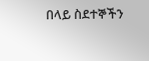በላይ ስደተኞችን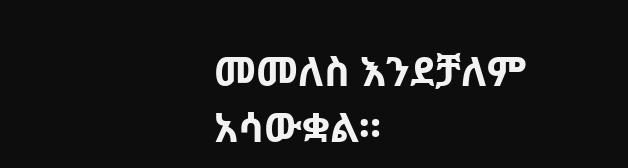መመለስ እንደቻለም አሳውቋል።